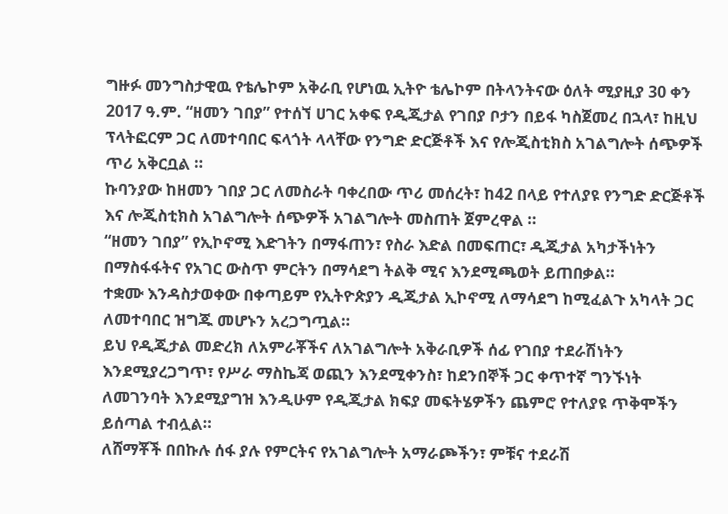ግዙፉ መንግስታዊዉ የቴሌኮም አቅራቢ የሆነዉ ኢትዮ ቴሌኮም በትላንትናው ዕለት ሚያዚያ 30 ቀን 2017 ዓ.ም. “ዘመን ገበያ” የተሰኘ ሀገር አቀፍ የዲጂታል የገበያ ቦታን በይፋ ካስጀመረ በኋላ፣ ከዚህ ፕላትፎርም ጋር ለመተባበር ፍላጎት ላላቸው የንግድ ድርጅቶች እና የሎጂስቲክስ አገልግሎት ሰጭዎች ጥሪ አቅርቧል ።
ኩባንያው ከዘመን ገበያ ጋር ለመስራት ባቀረበው ጥሪ መሰረት፣ ከ42 በላይ የተለያዩ የንግድ ድርጅቶች እና ሎጂስቲክስ አገልግሎት ሰጭዎች አገልግሎት መስጠት ጀምረዋል ።
“ዘመን ገበያ” የኢኮኖሚ እድገትን በማፋጠን፣ የስራ እድል በመፍጠር፣ ዲጂታል አካታችነትን በማስፋፋትና የአገር ውስጥ ምርትን በማሳደግ ትልቅ ሚና እንደሚጫወት ይጠበቃል።
ተቋሙ እንዳስታወቀው በቀጣይም የኢትዮጵያን ዲጂታል ኢኮኖሚ ለማሳደግ ከሚፈልጉ አካላት ጋር ለመተባበር ዝግጁ መሆኑን አረጋግጧል።
ይህ የዲጂታል መድረክ ለአምራቾችና ለአገልግሎት አቅራቢዎች ሰፊ የገበያ ተደራሽነትን እንደሚያረጋግጥ፣ የሥራ ማስኬጃ ወጪን እንደሚቀንስ፣ ከደንበኞች ጋር ቀጥተኛ ግንኙነት ለመገንባት እንደሚያግዝ እንዲሁም የዲጂታል ክፍያ መፍትሄዎችን ጨምሮ የተለያዩ ጥቅሞችን ይሰጣል ተብሏል።
ለሸማቾች በበኩሉ ሰፋ ያሉ የምርትና የአገልግሎት አማራጮችን፣ ምቹና ተደራሽ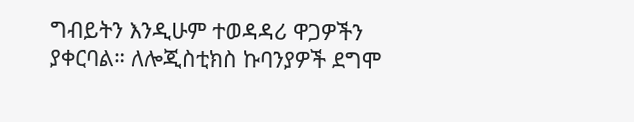ግብይትን እንዲሁም ተወዳዳሪ ዋጋዎችን ያቀርባል። ለሎጂስቲክስ ኩባንያዎች ደግሞ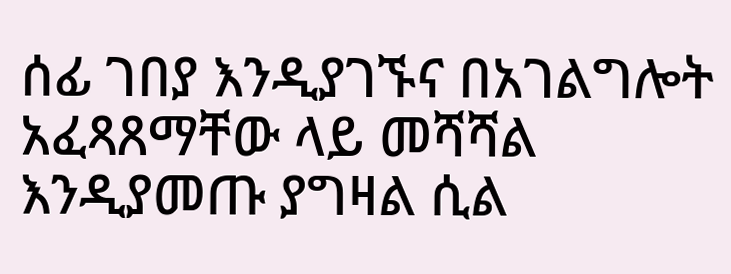ሰፊ ገበያ እንዲያገኙና በአገልግሎት አፈጻጸማቸው ላይ መሻሻል እንዲያመጡ ያግዛል ሲል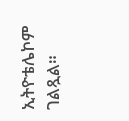ኢትዮቴሌኮም ገልጿል።